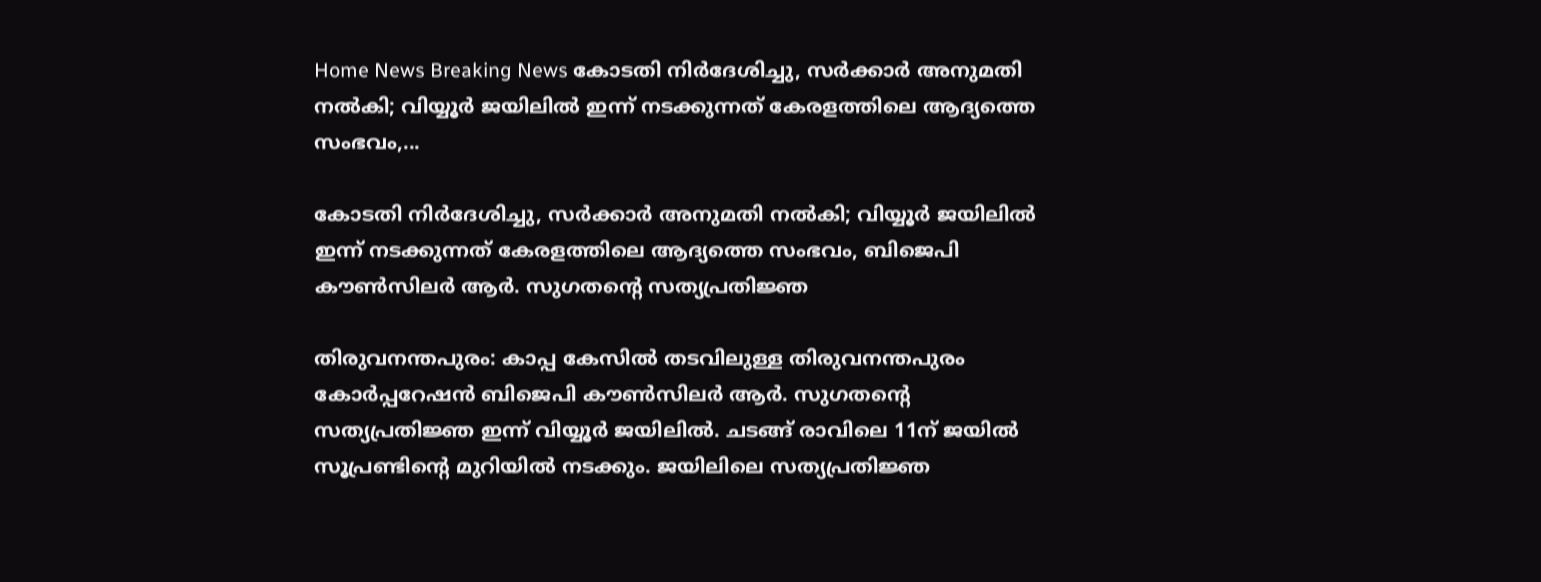Home News Breaking News കോടതി നിര്‍ദേശിച്ചു, സർക്കാർ അനുമതി നല്‍കി; വിയ്യൂർ ജയിലിൽ ഇന്ന് നടക്കുന്നത് കേരളത്തിലെ ആദ്യത്തെ സംഭവം,...

കോടതി നിര്‍ദേശിച്ചു, സർക്കാർ അനുമതി നല്‍കി; വിയ്യൂർ ജയിലിൽ ഇന്ന് നടക്കുന്നത് കേരളത്തിലെ ആദ്യത്തെ സംഭവം, ബിജെപി കൗൺസിലർ ആർ. സുഗതന്റെ സത്യപ്രതിജ്ഞ

തിരുവനന്തപുരം: കാപ്പ കേസിൽ തടവിലുള്ള തിരുവനന്തപുരം കോർപ്പറേഷൻ ബിജെപി കൗൺസിലർ ആർ. സുഗതന്റെ സത്യപ്രതി‌ജ്ഞ ഇന്ന് വിയ്യൂർ ജയിലിൽ. ചടങ്ങ് രാവിലെ 11ന് ജയിൽ സൂപ്രണ്ടിന്‍റെ മുറിയിൽ നടക്കും. ജയിലിലെ സത്യപ്രതിജ്ഞ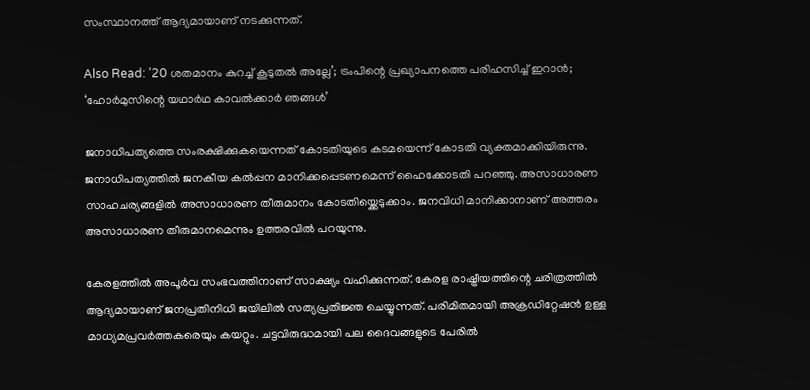സംസ്ഥാനത്ത് ആദ്യമായാണ് നടക്കുന്നത്.

Also Read: ’20 ശതമാനം കുറച്ച് കൂടുതൽ അല്ലേ’; ട്രംപിന്റെ പ്രഖ്യാപനത്തെ പരിഹസിച്ച് ഇറാൻ; ‘ഹോർമുസിന്റെ യഥാർഥ കാവൽക്കാർ ഞങ്ങൾ’

ജനാധിപത്യത്തെ സംരക്ഷിക്കുകയെന്നത് കോടതിയുടെ കടമയെന്ന് കോടതി വ്യക്തമാക്കിയിരുന്നു. ജനാധിപത്യത്തിൽ ജനകീയ കൽപ്പന മാനിക്കപ്പെടണമെന്ന് ഹൈക്കോടതി പറഞ്ഞു. അസാധാരണ സാഹചര്യങ്ങളിൽ അസാധാരണ തീരുമാനം കോടതിയ്ക്കെടുക്കാം. ജനവിധി മാനിക്കാനാണ് അത്തരം അസാധാരണ തീരുമാനമെന്നും ഉത്തരവിൽ പറയുന്നു.

കേരളത്തിൽ അപൂർവ സംഭവത്തിനാണ് സാക്ഷ്യം വഹിക്കുന്നത്. കേരള രാഷ്ട്രീയത്തിന്റെ ചരിത്രത്തിൽ ആദ്യമായാണ് ജനപ്രതിനിധി ജയിലിൽ സത്യപ്രതിജ്ഞ ചെയ്യുന്നത്. പരിമിതമായി അക്രഡിറ്റേഷൻ ഉള്ള മാധ്യമപ്രവർത്തകരെയും കയറ്റും. ചട്ടവിരുദ്ധമായി പല ദൈവങ്ങളുടെ പേരിൽ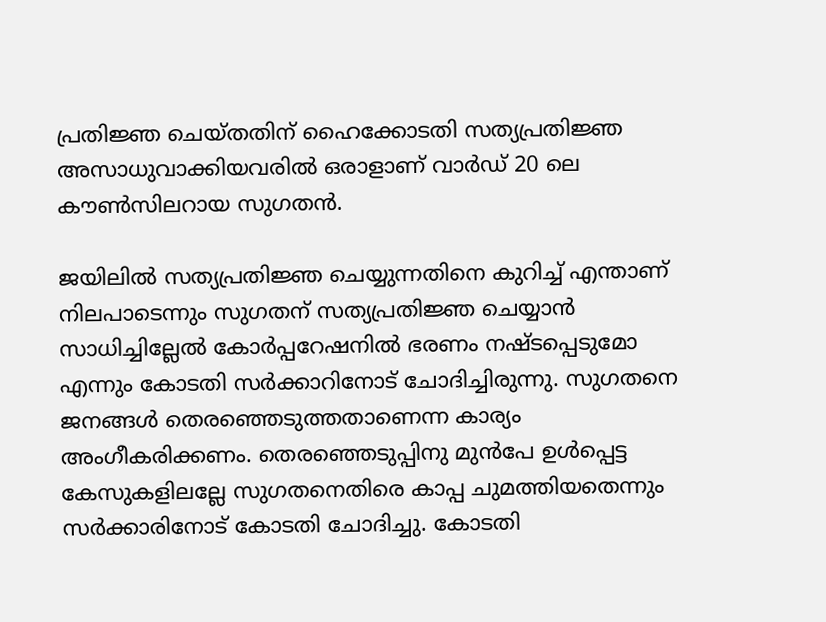പ്രതിജ്ഞ ചെയ്തതിന് ഹൈക്കോടതി സത്യപ്രതിജ്ഞ അസാധുവാക്കിയവരിൽ ഒരാളാണ് വാർഡ് 20 ലെ കൗൺസിലറായ സുഗതൻ.

ജയിലിൽ സത്യപ്രതിജ്ഞ ചെയ്യുന്നതിനെ കുറിച്ച് എന്താണ് നിലപാടെന്നും സുഗതന് സത്യപ്രതിജ്ഞ ചെയ്യാൻ സാധിച്ചില്ലേൽ കോർപ്പറേഷനിൽ ഭരണം നഷ്ടപ്പെടുമോ എന്നും കോടതി സർക്കാറിനോട് ചോദിച്ചിരുന്നു. സുഗതനെ ജനങ്ങൾ തെരഞ്ഞെടുത്തതാണെന്ന കാര്യം അംഗീകരിക്കണം. തെരഞ്ഞെടുപ്പിനു മുൻപേ ഉൾപ്പെട്ട കേസുകളിലല്ലേ സുഗതനെതിരെ കാപ്പ ചുമത്തിയതെന്നും സർക്കാരിനോട് കോടതി ചോദിച്ചു. കോടതി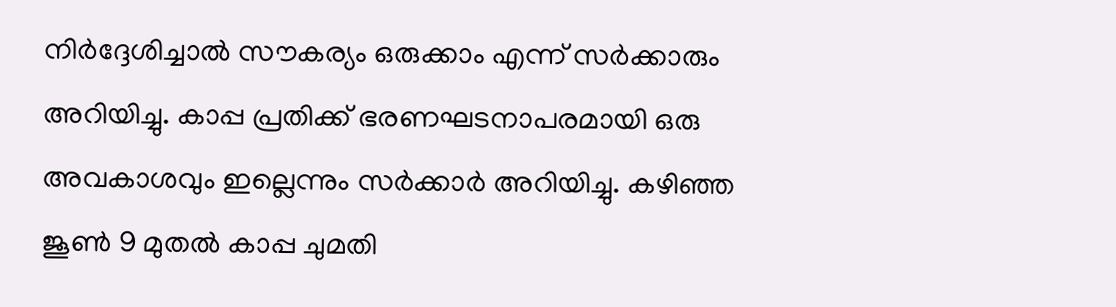നിർദ്ദേശിച്ചാൽ സൗകര്യം ഒരുക്കാം എന്ന് സർക്കാരും അറിയിച്ചു. കാപ്പ പ്രതിക്ക് ഭരണഘടനാപരമായി ഒരു അവകാശവും ഇല്ലെന്നും സർക്കാർ അറിയിച്ചു. കഴിഞ്ഞ ജൂൺ 9 മുതൽ കാപ്പ ചുമതി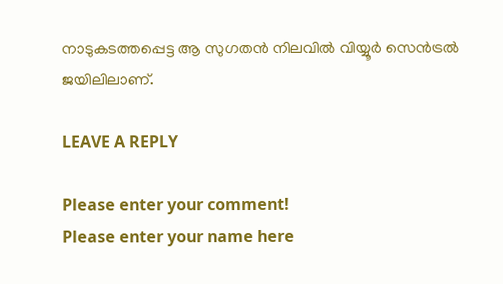നാടുകടത്തപ്പെട്ട ആ സുഗതൻ നിലവിൽ വിയ്യൂർ സെൻട്രൽ ജയിലിലാണ്.

LEAVE A REPLY

Please enter your comment!
Please enter your name here